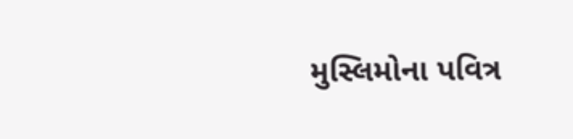મુસ્લિમોના પવિત્ર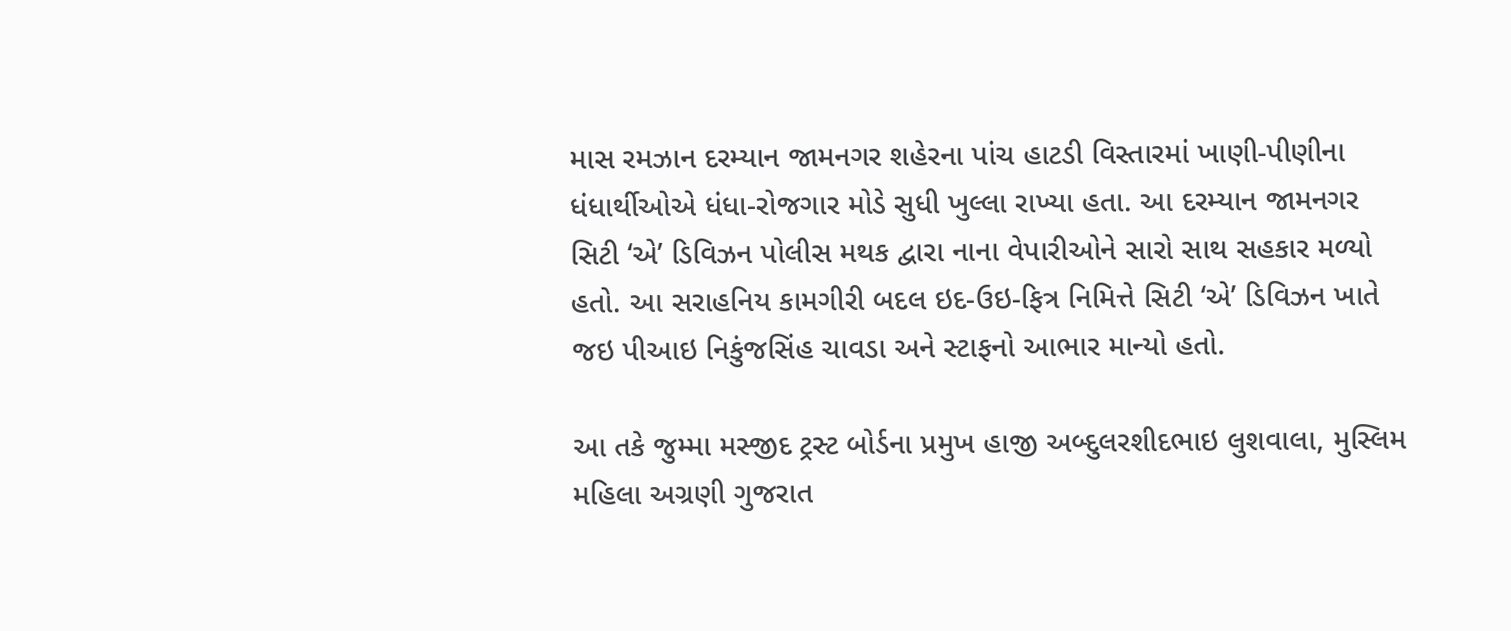માસ રમઝાન દરમ્યાન જામનગર શહેરના પાંચ હાટડી વિસ્તારમાં ખાણી-પીણીના ધંધાર્થીઓએ ધંધા-રોજગાર મોડે સુધી ખુલ્લા રાખ્યા હતા. આ દરમ્યાન જામનગર સિટી ‘એ’ ડિવિઝન પોલીસ મથક દ્વારા નાના વેપારીઓને સારો સાથ સહકાર મળ્યો હતો. આ સરાહનિય કામગીરી બદલ ઇદ-ઉઇ-ફિત્ર નિમિત્તે સિટી ‘એ’ ડિવિઝન ખાતે જઇ પીઆઇ નિકુંજસિંહ ચાવડા અને સ્ટાફનો આભાર માન્યો હતો.

આ તકે જુમ્મા મસ્જીદ ટ્રસ્ટ બોર્ડના પ્રમુખ હાજી અબ્દુલરશીદભાઇ લુશવાલા, મુસ્લિમ મહિલા અગ્રણી ગુજરાત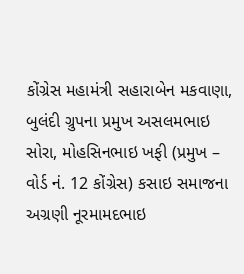કોંગ્રેસ મહામંત્રી સહારાબેન મકવાણા, બુલંદી ગ્રુપના પ્રમુખ અસલમભાઇ સોરા, મોહસિનભાઇ ખફી (પ્રમુખ – વોર્ડ નં. 12 કોંગ્રેસ) કસાઇ સમાજના અગ્રણી નૂરમામદભાઇ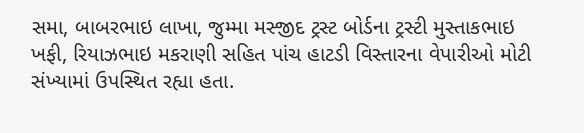સમા, બાબરભાઇ લાખા, જુમ્મા મસ્જીદ ટ્રસ્ટ બોર્ડના ટ્રસ્ટી મુસ્તાકભાઇ ખફી, રિયાઝભાઇ મકરાણી સહિત પાંચ હાટડી વિસ્તારના વેપારીઓ મોટી સંખ્યામાં ઉપસ્થિત રહ્યા હતા.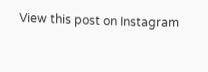View this post on Instagram